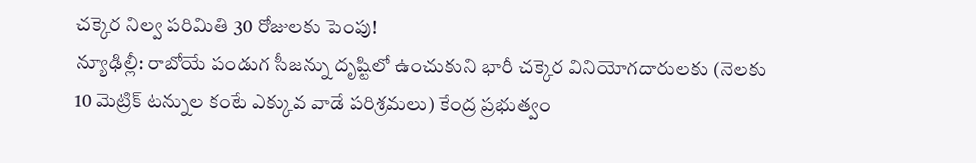చక్కెర నిల్వ పరిమితి 30 రోజులకు పెంపు!
న్యూఢిల్లీ: రాబోయే పండుగ సీజన్ను దృష్టిలో ఉంచుకుని భారీ చక్కెర వినియోగదారులకు (నెలకు 10 మెట్రిక్ టన్నుల కంటే ఎక్కువ వాడే పరిశ్రమలు) కేంద్ర ప్రభుత్వం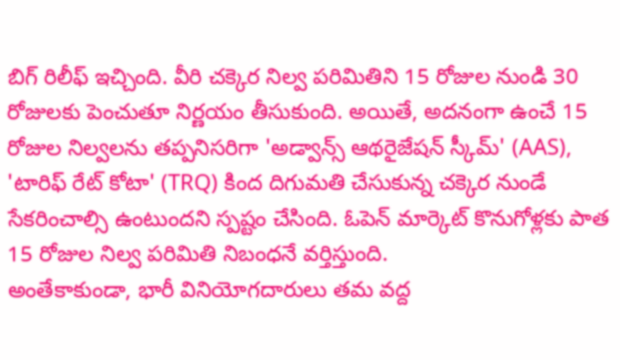బిగ్ రిలీఫ్ ఇచ్చింది. వీరి చక్కెర నిల్వ పరిమితిని 15 రోజుల నుండి 30 రోజులకు పెంచుతూ నిర్ణయం తీసుకుంది. అయితే, అదనంగా ఉంచే 15 రోజుల నిల్వలను తప్పనిసరిగా 'అడ్వాన్స్ ఆథరైజేషన్ స్కీమ్' (AAS), 'టారిఫ్ రేట్ కోటా' (TRQ) కింద దిగుమతి చేసుకున్న చక్కెర నుండే సేకరించాల్సి ఉంటుందని స్పష్టం చేసింది. ఓపెన్ మార్కెట్ కొనుగోళ్లకు పాత 15 రోజుల నిల్వ పరిమితి నిబంధనే వర్తిస్తుంది.
అంతేకాకుండా, భారీ వినియోగదారులు తమ వద్ద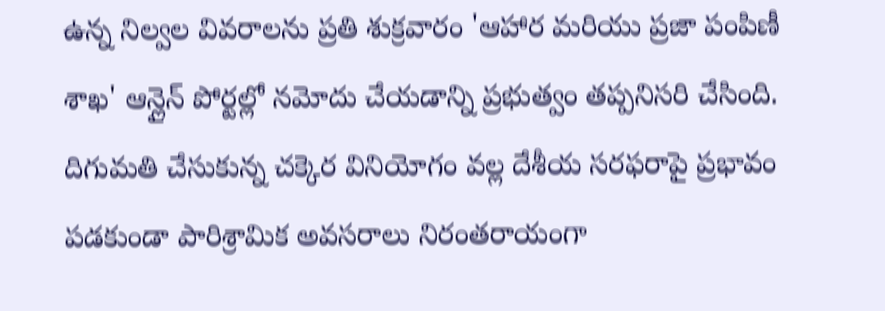ఉన్న నిల్వల వివరాలను ప్రతి శుక్రవారం 'ఆహార మరియు ప్రజా పంపిణీ శాఖ' ఆన్లైన్ పోర్టల్లో నమోదు చేయడాన్ని ప్రభుత్వం తప్పనిసరి చేసింది. దిగుమతి చేసుకున్న చక్కెర వినియోగం వల్ల దేశీయ సరఫరాపై ప్రభావం పడకుండా పారిశ్రామిక అవసరాలు నిరంతరాయంగా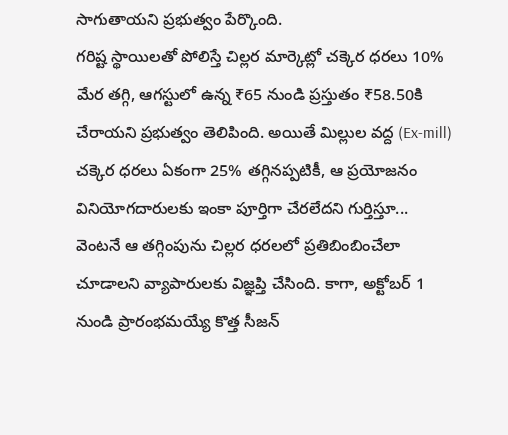సాగుతాయని ప్రభుత్వం పేర్కొంది.
గరిష్ట స్థాయిలతో పోలిస్తే చిల్లర మార్కెట్లో చక్కెర ధరలు 10% మేర తగ్గి, ఆగస్టులో ఉన్న ₹65 నుండి ప్రస్తుతం ₹58.50కి చేరాయని ప్రభుత్వం తెలిపింది. అయితే మిల్లుల వద్ద (Ex-mill) చక్కెర ధరలు ఏకంగా 25% తగ్గినప్పటికీ, ఆ ప్రయోజనం వినియోగదారులకు ఇంకా పూర్తిగా చేరలేదని గుర్తిస్తూ... వెంటనే ఆ తగ్గింపును చిల్లర ధరలలో ప్రతిబింబించేలా చూడాలని వ్యాపారులకు విజ్ఞప్తి చేసింది. కాగా, అక్టోబర్ 1 నుండి ప్రారంభమయ్యే కొత్త సీజన్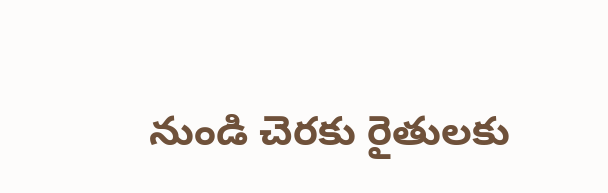నుండి చెరకు రైతులకు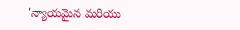'న్యాయమైన మరియు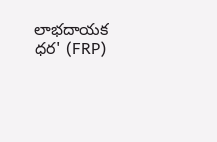లాభదాయక ధర' (FRP)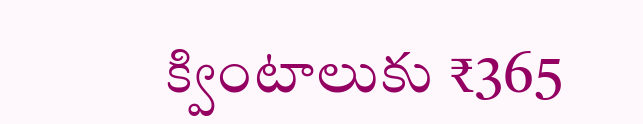క్వింటాలుకు ₹365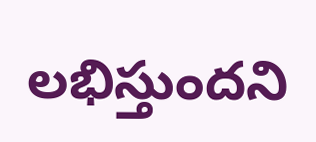లభిస్తుందని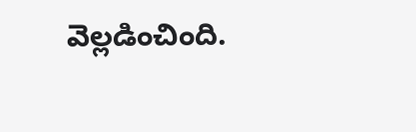వెల్లడించింది.